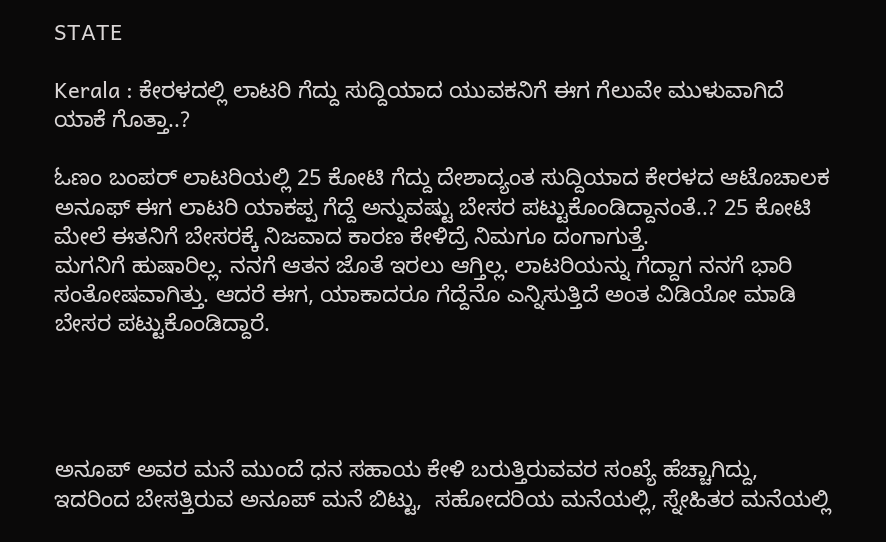STATE

Kerala : ಕೇರಳದಲ್ಲಿ ಲಾಟರಿ ಗೆದ್ದು ಸುದ್ದಿಯಾದ ಯುವಕನಿಗೆ ಈಗ ಗೆಲುವೇ ಮುಳುವಾಗಿದೆ ಯಾಕೆ ಗೊತ್ತಾ..?

ಓಣಂ ಬಂಪರ್ ಲಾಟರಿಯಲ್ಲಿ 25 ಕೋಟಿ ಗೆದ್ದು ದೇಶಾದ್ಯಂತ ಸುದ್ದಿಯಾದ ಕೇರಳದ ಆಟೊಚಾಲಕ ಅನೂಫ್ ಈಗ ಲಾಟರಿ ಯಾಕಪ್ಪ ಗೆದ್ದೆ ಅನ್ನುವಷ್ಟು ಬೇಸರ ಪಟ್ಟುಕೊಂಡಿದ್ದಾನಂತೆ..? 25 ಕೋಟಿ‌ ಮೇಲೆ ಈತನಿಗೆ ಬೇಸರಕ್ಕೆ ನಿಜವಾದ ಕಾರಣ ಕೇಳಿದ್ರೆ ನಿಮಗೂ ದಂಗಾಗುತ್ತೆ.
ಮಗನಿಗೆ ಹುಷಾರಿಲ್ಲ. ನನಗೆ ಆತನ ಜೊತೆ ಇರಲು ಆಗ್ತಿಲ್ಲ. ಲಾಟರಿಯನ್ನು ಗೆದ್ದಾಗ ನನಗೆ ಭಾರಿ ಸಂತೋಷವಾಗಿತ್ತು. ಆದರೆ ಈಗ, ಯಾಕಾದರೂ ಗೆದ್ದೆನೊ ಎನ್ನಿಸುತ್ತಿದೆ ಅಂತ ವಿಡಿಯೋ ಮಾಡಿ ಬೇಸರ ಪಟ್ಟುಕೊಂಡಿದ್ದಾರೆ.




ಅನೂಪ್ ಅವರ ಮನೆ ಮುಂದೆ ಧನ ಸಹಾಯ ಕೇಳಿ ಬರುತ್ತಿರುವವರ ಸಂಖ್ಯೆ ಹೆಚ್ಚಾಗಿದ್ದು, ಇದರಿಂದ ಬೇಸತ್ತಿರುವ ಅನೂಪ್ ಮನೆ ಬಿಟ್ಟು,  ಸಹೋದರಿಯ ಮನೆಯಲ್ಲಿ, ಸ್ನೇಹಿತರ ಮನೆಯಲ್ಲಿ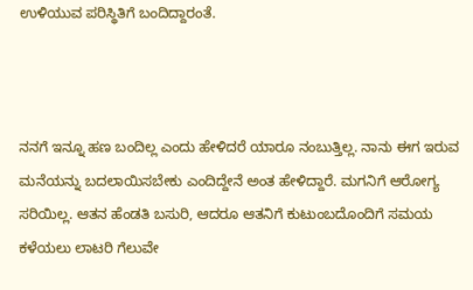ಉಳಿಯುವ ಪರಿಸ್ಥಿತಿಗೆ ಬಂದಿದ್ದಾರಂತೆ.



ನನಗೆ ಇನ್ನೂ ಹಣ ಬಂದಿಲ್ಲ ಎಂದು ಹೇಳಿದರೆ ಯಾರೂ ನಂಬುತ್ತಿಲ್ಲ. ನಾನು ಈಗ ಇರುವ ಮನೆಯನ್ನು ಬದಲಾಯಿಸಬೇಕು ಎಂದಿದ್ದೇನೆ ಅಂತ ಹೇಳಿದ್ದಾರೆ. ಮಗನಿಗೆ ಆರೋಗ್ಯ ಸರಿಯಿಲ್ಲ. ಆತನ ಹೆಂಡತಿ ಬಸುರಿ, ಆದರೂ ಆತನಿಗೆ ಕುಟುಂಬದೊಂದಿಗೆ ಸಮಯ ಕಳೆಯಲು ಲಾಟರಿ ಗೆಲುವೇ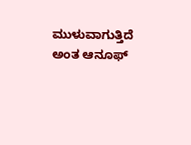ಮುಳುವಾಗುತ್ತಿದೆ ಅಂತ ಆನೂಫ್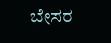ಬೇಸರ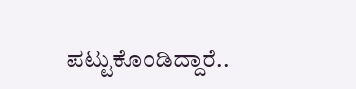ಪಟ್ಟುಕೊಂಡಿದ್ದಾರೆ..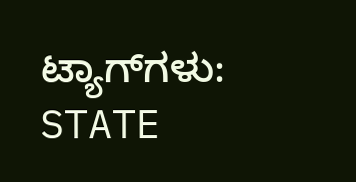ಟ್ಯಾಗ್‌ಗಳು: STATE